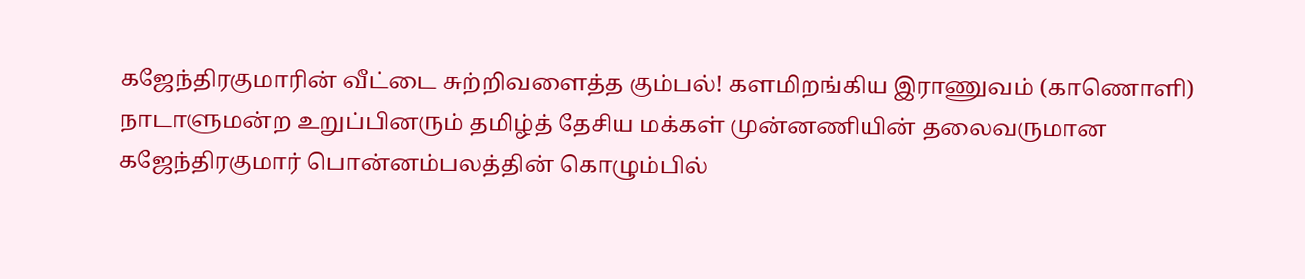கஜேந்திரகுமாரின் வீட்டை சுற்றிவளைத்த கும்பல்! களமிறங்கிய இராணுவம் (காணொளி)
நாடாளுமன்ற உறுப்பினரும் தமிழ்த் தேசிய மக்கள் முன்னணியின் தலைவருமான கஜேந்திரகுமார் பொன்னம்பலத்தின் கொழும்பில்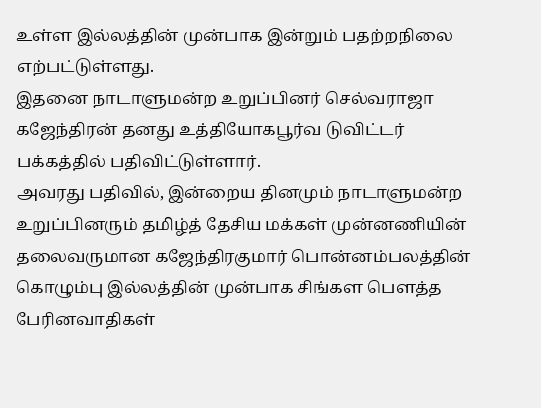உள்ள இல்லத்தின் முன்பாக இன்றும் பதற்றநிலை எற்பட்டுள்ளது.
இதனை நாடாளுமன்ற உறுப்பினர் செல்வராஜா கஜேந்திரன் தனது உத்தியோகபூர்வ டுவிட்டர் பக்கத்தில் பதிவிட்டுள்ளார்.
அவரது பதிவில், இன்றைய தினமும் நாடாளுமன்ற உறுப்பினரும் தமிழ்த் தேசிய மக்கள் முன்னணியின் தலைவருமான கஜேந்திரகுமார் பொன்னம்பலத்தின் கொழும்பு இல்லத்தின் முன்பாக சிங்கள பௌத்த பேரினவாதிகள்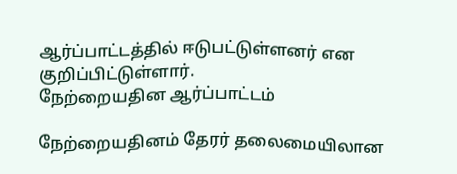ஆர்ப்பாட்டத்தில் ஈடுபட்டுள்ளனர் என குறிப்பிட்டுள்ளார்.
நேற்றையதின ஆர்ப்பாட்டம்

நேற்றையதினம் தேரர் தலைமையிலான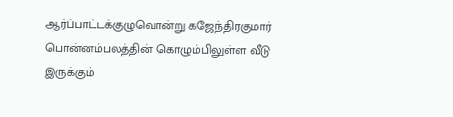ஆர்ப்பாட்டக்குழுவொன்று கஜேந்திரகுமார் பொன்னம்பலத்தின் கொழும்பிலுள்ள வீடு இருக்கும்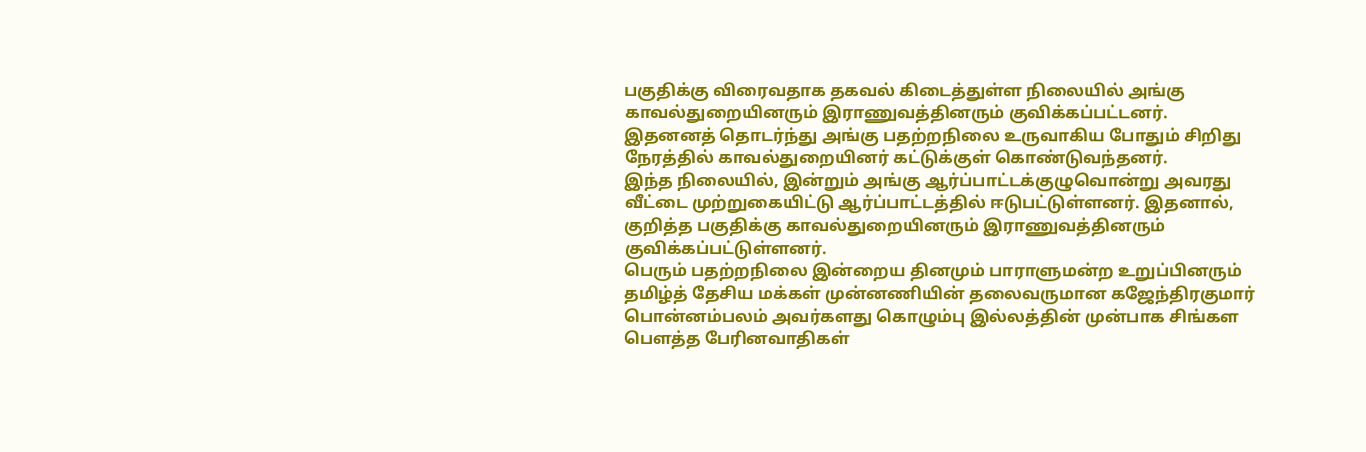பகுதிக்கு விரைவதாக தகவல் கிடைத்துள்ள நிலையில் அங்கு காவல்துறையினரும் இராணுவத்தினரும் குவிக்கப்பட்டனர்.
இதனனத் தொடர்ந்து அங்கு பதற்றநிலை உருவாகிய போதும் சிறிது நேரத்தில் காவல்துறையினர் கட்டுக்குள் கொண்டுவந்தனர்.
இந்த நிலையில், இன்றும் அங்கு ஆர்ப்பாட்டக்குழுவொன்று அவரது வீட்டை முற்றுகையிட்டு ஆர்ப்பாட்டத்தில் ஈடுபட்டுள்ளனர். இதனால், குறித்த பகுதிக்கு காவல்துறையினரும் இராணுவத்தினரும் குவிக்கப்பட்டுள்ளனர்.
பெரும் பதற்றநிலை இன்றைய தினமும் பாராளுமன்ற உறுப்பினரும் தமிழ்த் தேசிய மக்கள் முன்னணியின் தலைவருமான கஜேந்திரகுமார் பொன்னம்பலம் அவர்களது கொழும்பு இல்லத்தின் முன்பாக சிங்கள பௌத்த பேரினவாதிகள்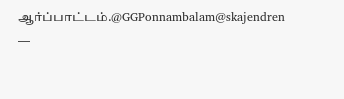ஆர்ப்பாட்டம்.@GGPonnambalam@skajendren
—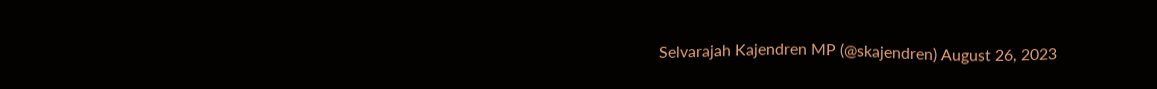Selvarajah Kajendren MP (@skajendren) August 26, 2023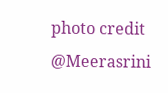photo credit @Meerasrini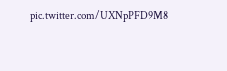pic.twitter.com/UXNpPFD9M8